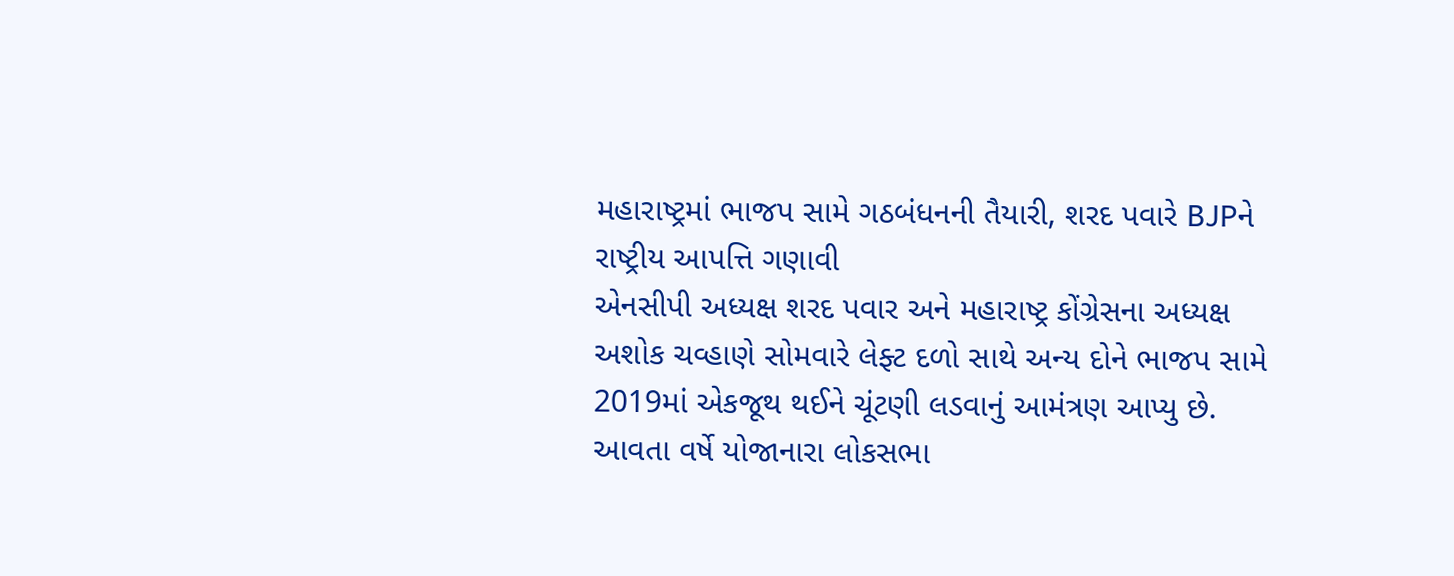મહારાષ્ટ્રમાં ભાજપ સામે ગઠબંધનની તૈયારી, શરદ પવારે BJPને રાષ્ટ્રીય આપત્તિ ગણાવી
એનસીપી અધ્યક્ષ શરદ પવાર અને મહારાષ્ટ્ર કોંગ્રેસના અધ્યક્ષ અશોક ચવ્હાણે સોમવારે લેફ્ટ દળો સાથે અન્ય દોને ભાજપ સામે 2019માં એકજૂથ થઈને ચૂંટણી લડવાનું આમંત્રણ આપ્યુ છે.
આવતા વર્ષે યોજાનારા લોકસભા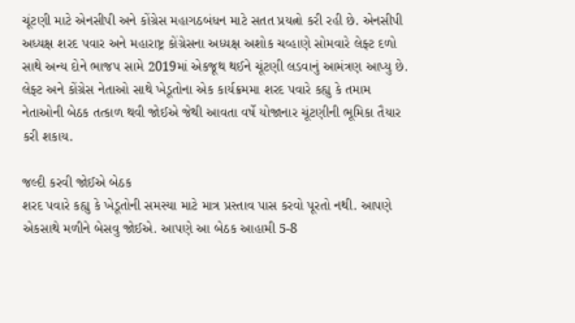ચૂંટણી માટે એનસીપી અને કોંગ્રેસ મહાગઠબંધન માટે સતત પ્રયત્નો કરી રહી છે. એનસીપી અધ્યક્ષ શરદ પવાર અને મહારાષ્ટ્ર કોંગ્રેસના અધ્યક્ષ અશોક ચવ્હાણે સોમવારે લેફ્ટ દળો સાથે અન્ય દોને ભાજપ સામે 2019માં એકજૂથ થઈને ચૂંટણી લડવાનું આમંત્રણ આપ્યુ છે. લેફ્ટ અને કોંગ્રેસ નેતાઓ સાથે ખેડૂતોના એક કાર્યક્રમમા શરદ પવારે કહ્યુ કે તમામ નેતાઓની બેઠક તત્કાળ થવી જોઈએ જેથી આવતા વર્ષે યોજાનાર ચૂંટણીની ભૂમિકા તૈયાર કરી શકાય.

જલ્દી કરવી જોઈએ બેઠક
શરદ પવારે કહ્યુ કે ખેડૂતોની સમસ્યા માટે માત્ર પ્રસ્તાવ પાસ કરવો પૂરતો નથી. આપણે એકસાથે મળીને બેસવુ જોઈએ. આપણે આ બેઠક આહામી 5-8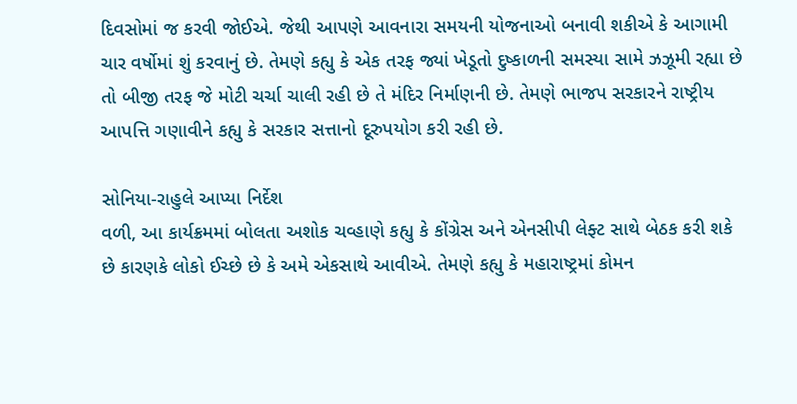દિવસોમાં જ કરવી જોઈએ. જેથી આપણે આવનારા સમયની યોજનાઓ બનાવી શકીએ કે આગામી ચાર વર્ષોમાં શું કરવાનું છે. તેમણે કહ્યુ કે એક તરફ જ્યાં ખેડૂતો દુષ્કાળની સમસ્યા સામે ઝઝૂમી રહ્યા છે તો બીજી તરફ જે મોટી ચર્ચા ચાલી રહી છે તે મંદિર નિર્માણની છે. તેમણે ભાજપ સરકારને રાષ્ટ્રીય આપત્તિ ગણાવીને કહ્યુ કે સરકાર સત્તાનો દૂરુપયોગ કરી રહી છે.

સોનિયા-રાહુલે આપ્યા નિર્દેશ
વળી, આ કાર્યક્રમમાં બોલતા અશોક ચવ્હાણે કહ્યુ કે કોંગ્રેસ અને એનસીપી લેફ્ટ સાથે બેઠક કરી શકે છે કારણકે લોકો ઈચ્છે છે કે અમે એકસાથે આવીએ. તેમણે કહ્યુ કે મહારાષ્ટ્રમાં કોમન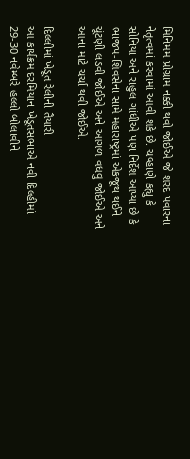મિનિમમ પ્રોગ્રામ નક્કી થવો જોઈએ જે શરદ પવારના નેતૃત્વમાં કરવામાં આવી શકે છે. ચવ્હાણે કહ્યુ કે સોનિયા અને રાહુલ ગાંધીએ પણ નિર્દેશ આપ્યા છે કે ભાજપ-શિવસેના સામે મહારાષ્ટ્રમાં એકજૂથ થઈને ચૂંટણી લડવી જોઈએ અને આગળ વધવુ જોઈએ અને આના માટે ચર્ચા થવી જોઈએ.

દિલ્લીમાં ખેડૂત રેલીની તૈયારી
આ કાર્યક્રમ દરમિયાન ખેડૂતસભાએ નવી દિલ્હીમાં 29-30 નવેમ્બરે હલ્લો બોલાવીને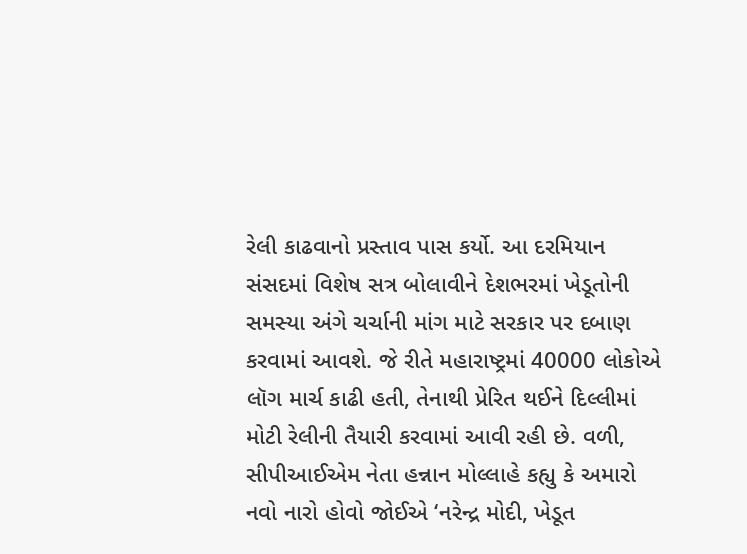રેલી કાઢવાનો પ્રસ્તાવ પાસ કર્યો. આ દરમિયાન સંસદમાં વિશેષ સત્ર બોલાવીને દેશભરમાં ખેડૂતોની સમસ્યા અંગે ચર્ચાની માંગ માટે સરકાર પર દબાણ કરવામાં આવશે. જે રીતે મહારાષ્ટ્રમાં 40000 લોકોએ લૉગ માર્ચ કાઢી હતી, તેનાથી પ્રેરિત થઈને દિલ્લીમાં મોટી રેલીની તૈયારી કરવામાં આવી રહી છે. વળી, સીપીઆઈએમ નેતા હન્નાન મોલ્લાહે કહ્યુ કે અમારો નવો નારો હોવો જોઈએ ‘નરેન્દ્ર મોદી, ખેડૂત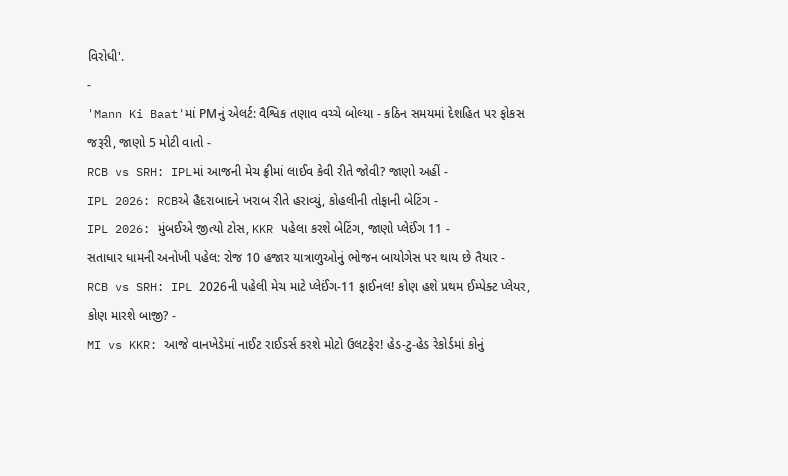વિરોધી'.
-
'Mann Ki Baat'માં PMનું એલર્ટ: વૈશ્વિક તણાવ વચ્ચે બોલ્યા - કઠિન સમયમાં દેશહિત પર ફોકસ જરૂરી, જાણો 5 મોટી વાતો -
RCB vs SRH: IPLમાં આજની મેચ ફ્રીમાં લાઈવ કેવી રીતે જોવી? જાણો અહીં -
IPL 2026: RCBએ હૈદરાબાદને ખરાબ રીતે હરાવ્યું, કોહલીની તોફાની બેટિંગ -
IPL 2026: મુંબઈએ જીત્યો ટોસ, KKR પહેલા કરશે બેટિંગ, જાણો પ્લેઈંગ 11 -
સતાધાર ધામની અનોખી પહેલ: રોજ 10 હજાર યાત્રાળુઓનું ભોજન બાયોગેસ પર થાય છે તૈયાર -
RCB vs SRH: IPL 2026ની પહેલી મેચ માટે પ્લેઈંગ-11 ફાઈનલ! કોણ હશે પ્રથમ ઈમ્પેક્ટ પ્લેયર, કોણ મારશે બાજી? -
MI vs KKR: આજે વાનખેડેમાં નાઈટ રાઈડર્સ કરશે મોટો ઉલટફેર! હેડ-ટુ-હેડ રેકોર્ડમાં કોનું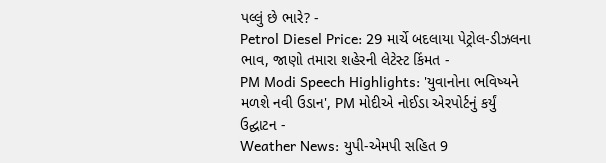પલ્લું છે ભારે? -
Petrol Diesel Price: 29 માર્ચે બદલાયા પેટ્રોલ-ડીઝલના ભાવ, જાણો તમારા શહેરની લેટેસ્ટ કિંમત -
PM Modi Speech Highlights: 'યુવાનોના ભવિષ્યને મળશે નવી ઉડાન', PM મોદીએ નોઈડા એરપોર્ટનું કર્યું ઉદ્ઘાટન -
Weather News: યુપી-એમપી સહિત 9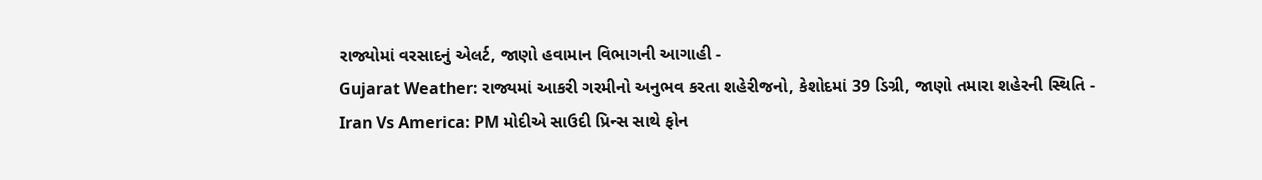રાજ્યોમાં વરસાદનું એલર્ટ, જાણો હવામાન વિભાગની આગાહી -
Gujarat Weather: રાજ્યમાં આકરી ગરમીનો અનુભવ કરતા શહેરીજનો, કેશોદમાં 39 ડિગ્રી, જાણો તમારા શહેરની સ્થિતિ -
Iran Vs America: PM મોદીએ સાઉદી પ્રિન્સ સાથે ફોન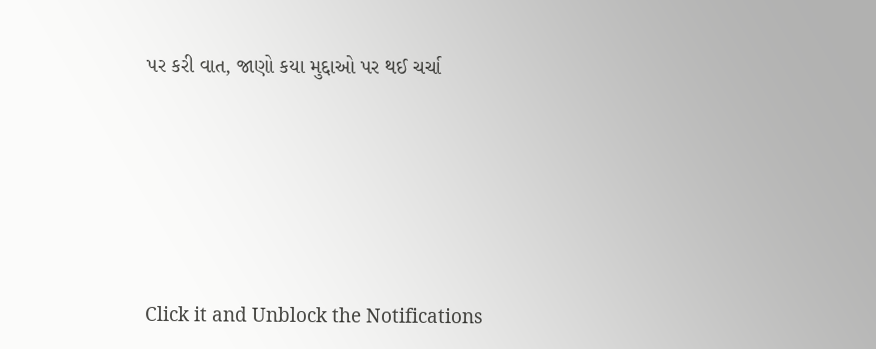પર કરી વાત, જાણો કયા મુદ્દાઓ પર થઈ ચર્ચા






Click it and Unblock the Notifications